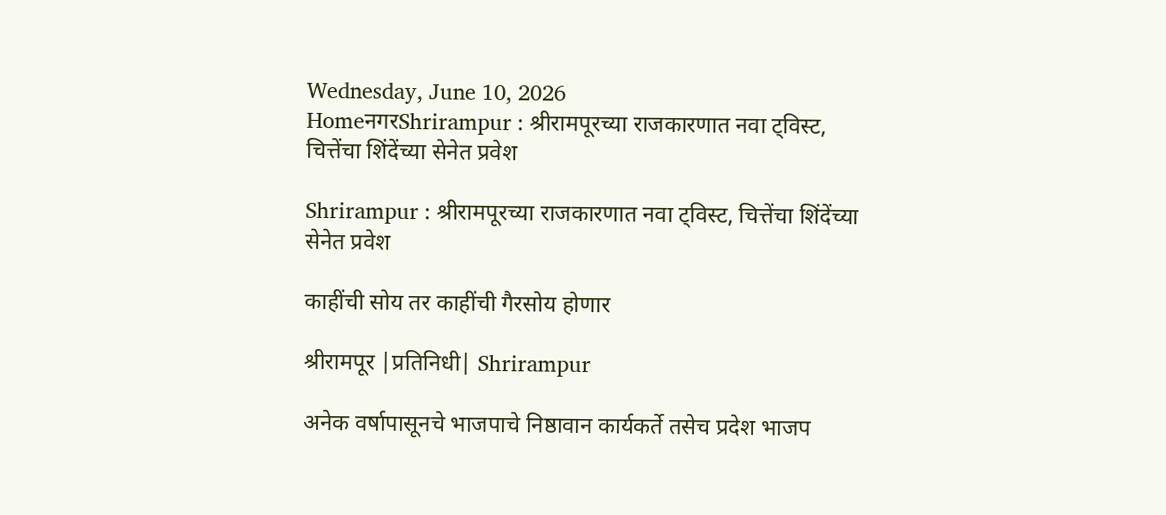Wednesday, June 10, 2026
HomeनगरShrirampur : श्रीरामपूरच्या राजकारणात नवा ट्विस्ट, चित्तेंचा शिंदेंच्या सेनेत प्रवेश

Shrirampur : श्रीरामपूरच्या राजकारणात नवा ट्विस्ट, चित्तेंचा शिंदेंच्या सेनेत प्रवेश

काहींची सोय तर काहींची गैरसोय होणार

श्रीरामपूर |प्रतिनिधी| Shrirampur

अनेक वर्षापासूनचे भाजपाचे निष्ठावान कार्यकर्ते तसेच प्रदेश भाजप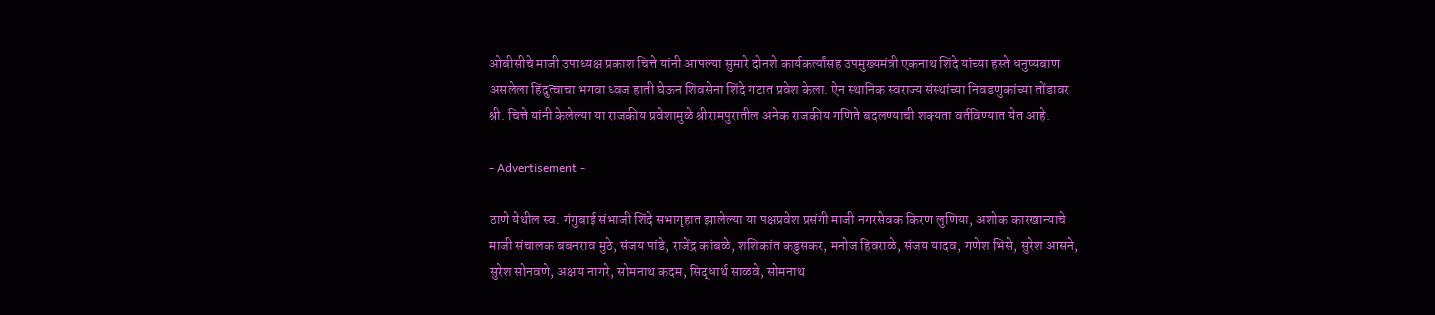ओबीसीचे माजी उपाध्यक्ष प्रकाश चित्ते यांनी आपल्या सुमारे दोनशे कार्यकर्त्यांसह उपमुख्यमंत्री एकनाथ शिंदे यांच्या हस्ते धनुष्यबाण असलेला हिंदुत्वाचा भगवा ध्वज हाती घेऊन शिवसेना शिंदे गटात प्रवेश केला. ऐन स्थानिक स्वराज्य संस्थांच्या निवडणुकांच्या तोंडावर श्री. चित्ते यांनी केलेल्या या राजकीय प्रवेशामुळे श्रीरामपुरातील अनेक राजकीय गणिते बदलण्याची शक्यता वर्तविण्यात येत आहे.

- Advertisement -

ठाणे येथील स्व. गंगुबाई संभाजी शिंदे सभागृहात झालेल्या या पक्षप्रवेश प्रसंगी माजी नगरसेवक किरण लुणिया, अशोक कारखान्याचे माजी संचालक बबनराव मुठे, संजय पांडे, राजेंद्र कांबळे, शशिकांत कडुसकर, मनोज हिवराळे, संजय यादव, गणेश भिसे, सुरेश आसने, सुरेश सोनवणे, अक्षय नागरे, सोमनाथ कदम, सिद्धार्थ साळवे, सोमनाथ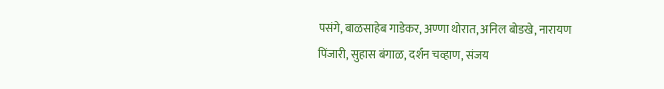पसंगे, बाळसाहेब गाडेकर, अण्णा थोरात, अनिल बोडखे, नारायण पिंजारी, सुहास बंगाळ, दर्शन चव्हाण, संजय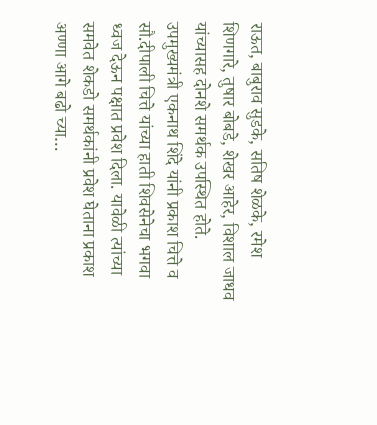राऊत, बाबुराव सुडके, सतिष शेळके, रमेश शिणगारे, तुषार बोबडे, शेखर आहेर, विशाल जाधव यांच्यासह दोनशे समर्थक उपस्थित होते.
उपमुख्यमंत्री एकनाथ शिंदे यांनी प्रकाश चित्ते व सौ.दीपाली चित्ते यांच्या हाती शिवसेनेचा भगवा ध्वज देऊन पक्षात प्रवेश दिला. यावेळी त्यांच्या समवेत शेकडो समर्थकांनी प्रवेश घेताना प्रकाश अण्णा आगे बढो च्या…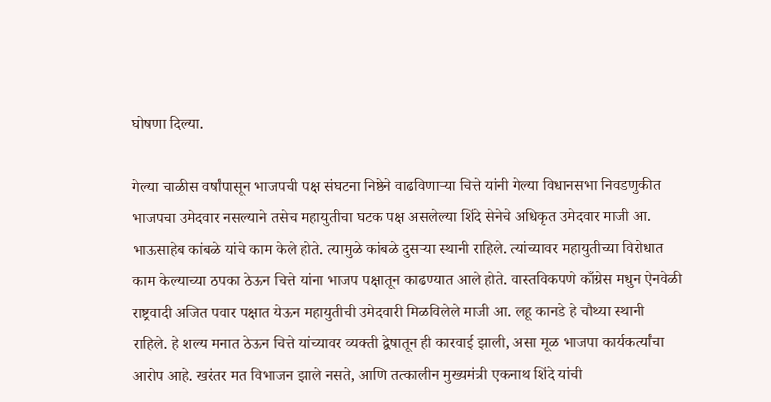घोषणा दिल्या.

गेल्या चाळीस वर्षांपासून भाजपची पक्ष संघटना निष्ठेने वाढविणार्‍या चित्ते यांनी गेल्या विधानसभा निवडणुकीत भाजपचा उमेदवार नसल्याने तसेच महायुतीचा घटक पक्ष असलेल्या शिंदे सेनेचे अधिकृत उमेदवार माजी आ. भाऊसाहेब कांबळे यांचे काम केले होते. त्यामुळे कांबळे दुसर्‍या स्थानी राहिले. त्यांच्यावर महायुतीच्या विरोधात काम केल्याच्या ठपका ठेऊन चित्ते यांना भाजप पक्षातून काढण्यात आले होते. वास्तविकपणे काँग्रेस मधुन ऐनवेळी राष्ट्रवादी अजित पवार पक्षात येऊन महायुतीची उमेदवारी मिळविलेले माजी आ. लहू कानडे हे चौथ्या स्थानी राहिले. हे शल्य मनात ठेऊन चित्ते यांच्यावर व्यक्ती द्वेषातून ही कारवाई झाली, असा मूळ भाजपा कार्यकर्त्यांचा आरोप आहे. खरंतर मत विभाजन झाले नसते, आणि तत्कालीन मुख्यमंत्री एकनाथ शिंदे यांची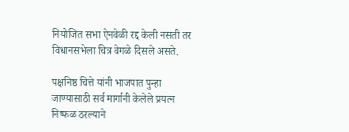नियोजित सभा ऐनवेळी रद्द केली नसती तर विधानसभेला चित्र वेगळे दिसले असते.

पक्षनिष्ठ चित्ते यांनी भाजपात पुन्हा जाण्यासाठी सर्व मार्गानी केलेले प्रयत्न निष्फळ ठरल्याने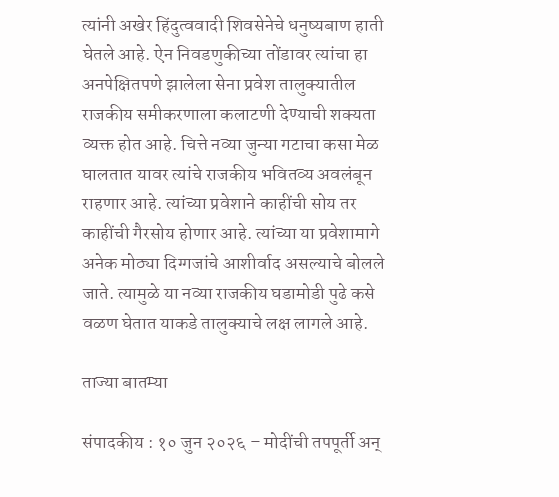त्यांनी अखेर हिंदुत्ववादी शिवसेनेचे धनुष्यबाण हाती घेतले आहे. ऐन निवडणुकीच्या तोंडावर त्यांचा हा अनपेक्षितपणे झालेला सेना प्रवेश तालुक्यातील राजकीय समीकरणाला कलाटणी देण्याची शक्यता व्यक्त होत आहे. चित्ते नव्या जुन्या गटाचा कसा मेळ घालतात यावर त्यांचे राजकीय भवितव्य अवलंबून राहणार आहे. त्यांच्या प्रवेशाने काहींची सोय तर काहींची गैरसोय होणार आहे. त्यांच्या या प्रवेशामागे अनेक मोठ्या दिग्गजांचे आशीर्वाद असल्याचे बोलले जाते. त्यामुळे या नव्या राजकीय घडामोडी पुढे कसे वळण घेतात याकडे तालुक्याचे लक्ष लागले आहे.

ताज्या बातम्या

संपादकीय : १० जुन २०२६ – मोदींची तपपूर्ती अन्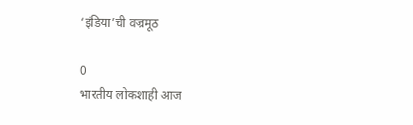‘इंडिया’ची वज्रमूठ

0
भारतीय लोकशाही आज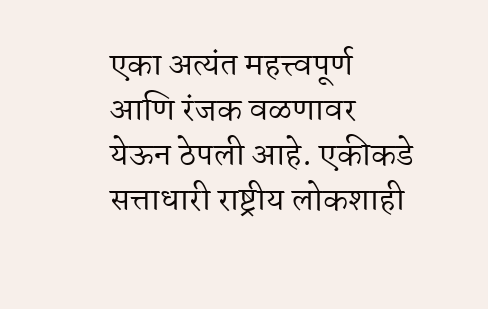एका अत्यंत महत्त्वपूर्ण आणि रंजक वळणावर येऊन ठेपली आहे. एकीकडे सत्ताधारी राष्ट्रीय लोकशाही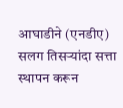आघाडीने (एनडीए) सलग तिसर्‍यांदा सत्ता स्थापन करून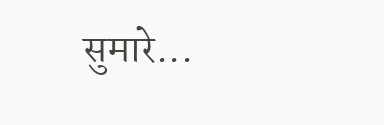सुमारे...